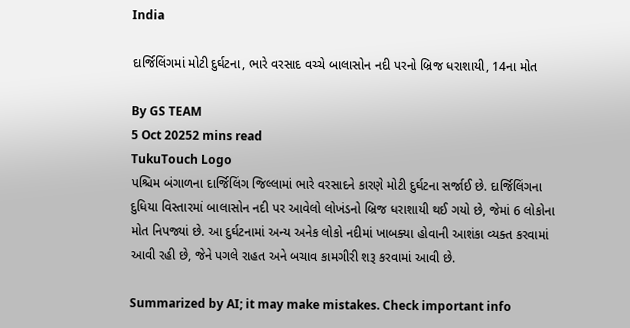India

દાર્જિલિંગમાં મોટી દુર્ઘટના, ભારે વરસાદ વચ્ચે બાલાસોન નદી પરનો બ્રિજ ધરાશાયી, 14ના મોત

By GS TEAM
5 Oct 20252 mins read
TukuTouch Logo
પશ્ચિમ બંગાળના દાર્જિલિંગ જિલ્લામાં ભારે વરસાદને કારણે મોટી દુર્ઘટના સર્જાઈ છે. દાર્જિલિંગના દુધિયા વિસ્તારમાં બાલાસોન નદી પર આવેલો લોખંડનો બ્રિજ ધરાશાયી થઈ ગયો છે, જેમાં 6 લોકોના મોત નિપજ્યાં છે. આ દુર્ઘટનામાં અન્ય અનેક લોકો નદીમાં ખાબક્યા હોવાની આશંકા વ્યક્ત કરવામાં આવી રહી છે, જેને પગલે રાહત અને બચાવ કામગીરી શરૂ કરવામાં આવી છે.

Summarized by AI; it may make mistakes. Check important info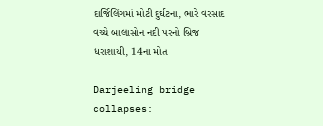દાર્જિલિંગમાં મોટી દુર્ઘટના, ભારે વરસાદ વચ્ચે બાલાસોન નદી પરનો બ્રિજ ધરાશાયી, 14ના મોત

Darjeeling bridge collapses: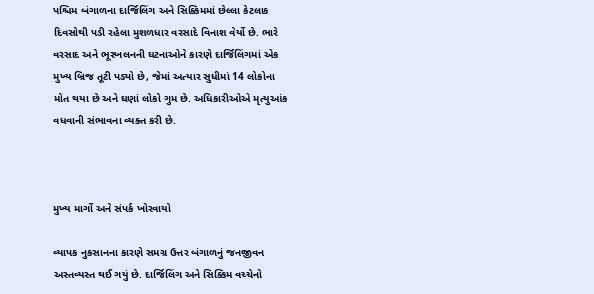પશ્ચિમ બંગાળના દાર્જિલિંગ અને સિક્કિમમાં છેલ્લા કેટલાક દિવસોથી પડી રહેલા મુશળધાર વરસાદે વિનાશ વેર્યો છે. ભારે વરસાદ અને ભૂસ્ખલનની ઘટનાઓને કારણે દાર્જિલિંગમાં એક મુખ્ય બ્રિજ તૂટી પડ્યો છે, જેમાં અત્યાર સુધીમાં 14 લોકોના મોત થયા છે અને ઘણાં લોકો ગુમ છે. અધિકારીઓએ મૃત્યુઆંક વધવાની સંભાવના વ્યક્ત કરી છે.



મુખ્ય માર્ગો અને સંપર્ક ખોરવાયો

વ્યાપક નુકસાનના કારણે સમગ્ર ઉત્તર બંગાળનું જનજીવન અસ્તવ્યસ્ત થઈ ગયું છે. દાર્જિલિંગ અને સિક્કિમ વચ્ચેનો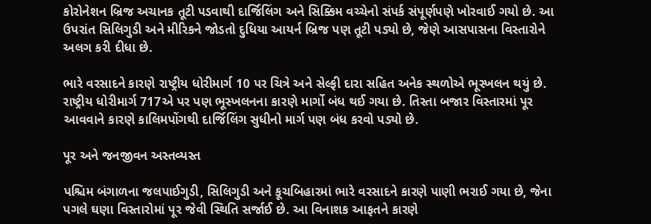કોરોનેશન બ્રિજ અચાનક તૂટી પડવાથી દાર્જિલિંગ અને સિક્કિમ વચ્ચેનો સંપર્ક સંપૂર્ણપણે ખોરવાઈ ગયો છે. આ ઉપરાંત સિલિગુડી અને મીરિકને જોડતો દુધિયા આયર્ન બ્રિજ પણ તૂટી પડ્યો છે, જેણે આસપાસના વિસ્તારોને અલગ કરી દીધા છે.

ભારે વરસાદને કારણે રાષ્ટ્રીય ધોરીમાર્ગ 10 પર ચિત્રે અને સેલ્ફી દારા સહિત અનેક સ્થળોએ ભૂસ્ખલન થયું છે. રાષ્ટ્રીય ધોરીમાર્ગ 717એ પર પણ ભૂસ્ખલનના કારણે માર્ગો બંધ થઈ ગયા છે. તિસ્તા બજાર વિસ્તારમાં પૂર આવવાને કારણે કાલિમપોંગથી દાર્જિલિંગ સુધીનો માર્ગ પણ બંધ કરવો પડ્યો છે.

પૂર અને જનજીવન અસ્તવ્યસ્ત

પશ્ચિમ બંગાળના જલપાઈગુડી, સિલિગુડી અને કૂચબિહારમાં ભારે વરસાદને કારણે પાણી ભરાઈ ગયા છે, જેના પગલે ઘણા વિસ્તારોમાં પૂર જેવી સ્થિતિ સર્જાઈ છે. આ વિનાશક આફતને કારણે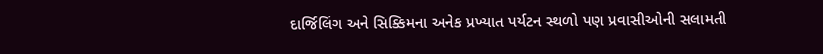દાર્જિલિંગ અને સિક્કિમના અનેક પ્રખ્યાત પર્યટન સ્થળો પણ પ્રવાસીઓની સલામતી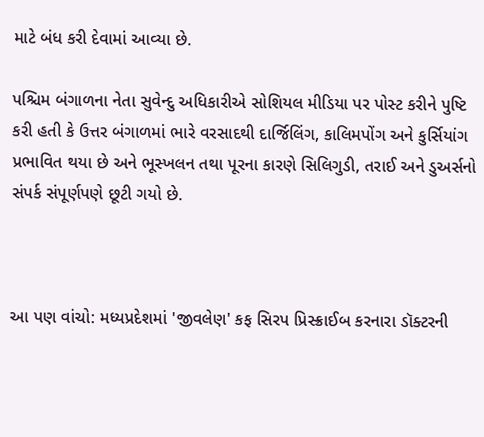માટે બંધ કરી દેવામાં આવ્યા છે.

પશ્ચિમ બંગાળના નેતા સુવેન્દુ અધિકારીએ સોશિયલ મીડિયા પર પોસ્ટ કરીને પુષ્ટિ કરી હતી કે ઉત્તર બંગાળમાં ભારે વરસાદથી દાર્જિલિંગ, કાલિમપોંગ અને કુર્સિયાંગ પ્રભાવિત થયા છે અને ભૂસ્ખલન તથા પૂરના કારણે સિલિગુડી, તરાઈ અને ડુઅર્સનો સંપર્ક સંપૂર્ણપણે છૂટી ગયો છે.



આ પણ વાંચો: મધ્યપ્રદેશમાં 'જીવલેણ' કફ સિરપ પ્રિસ્ક્રાઈબ કરનારા ડૉક્ટરની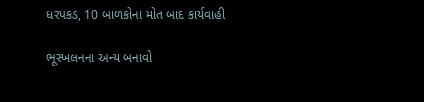ધરપકડ, 10 બાળકોના મોત બાદ કાર્યવાહી

ભૂસ્ખલનના અન્ય બનાવો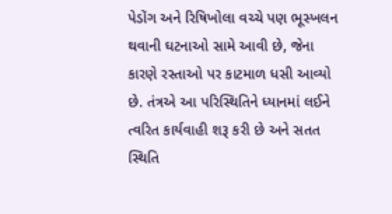પેડોંગ અને રિષિખોલા વચ્ચે પણ ભૂસ્ખલન થવાની ઘટનાઓ સામે આવી છે, જેના કારણે રસ્તાઓ પર કાટમાળ ધસી આવ્યો છે. તંત્રએ આ પરિસ્થિતિને ધ્યાનમાં લઈને ત્વરિત કાર્યવાહી શરૂ કરી છે અને સતત સ્થિતિ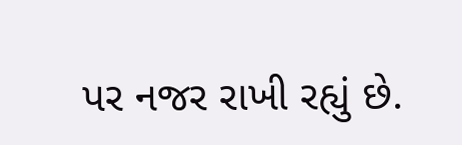પર નજર રાખી રહ્યું છે.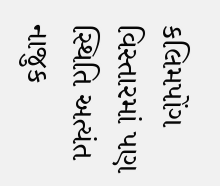કલિમપોંગ વિસ્તારમાં પણ સ્થિતિ અત્યંત નાજુક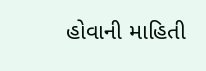હોવાની માહિતી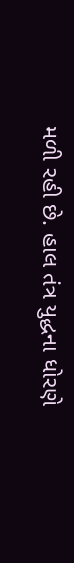મળી રહી છે. હાલ તંત્ર યુદ્ધના ધોરણે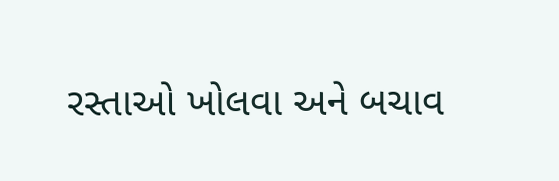રસ્તાઓ ખોલવા અને બચાવ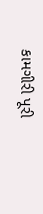કામગીરી પૂરી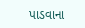પાડવાના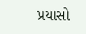પ્રયાસો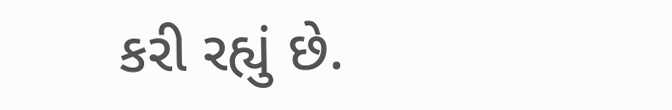કરી રહ્યું છે.